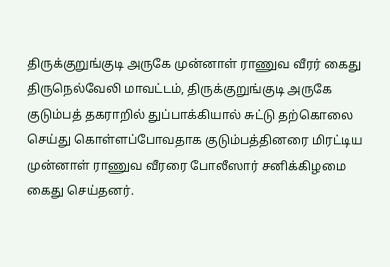திருக்குறுங்குடி அருகே முன்னாள் ராணுவ வீரர் கைது
திருநெல்வேலி மாவட்டம், திருக்குறுங்குடி அருகே குடும்பத் தகராறில் துப்பாக்கியால் சுட்டு தற்கொலை செய்து கொள்ளப்போவதாக குடும்பத்தினரை மிரட்டிய முன்னாள் ராணுவ வீரரை போலீஸார் சனிக்கிழமை கைது செய்தனர்.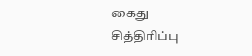கைது
சித்திரிப்பு